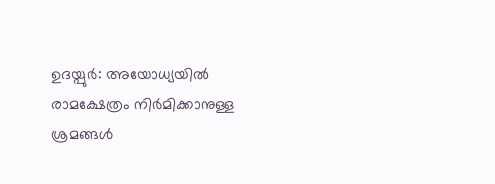ഉദയ്പുര്‍: അയോധ്യയില്‍ രാമക്ഷേത്രം നിര്‍മിക്കാനുള്ള ശ്രമങ്ങള്‍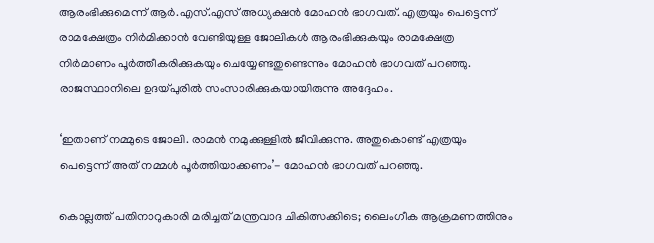ആരംഭിക്കുമെന്ന് ആര്‍.എസ്.എസ് അധ്യക്ഷന്‍ മോഹന്‍ ഭാഗവത്. എത്രയും പെട്ടെന്ന് രാമക്ഷേത്രം നിര്‍മിക്കാന്‍ വേണ്ടിയുള്ള ജോലികള്‍ ആരംഭിക്കുകയും രാമക്ഷേത്ര നിര്‍മാണം പൂര്‍ത്തീകരിക്കുകയും ചെയ്യേണ്ടതുണ്ടെന്നും മോഹന്‍ ഭാഗവത് പറഞ്ഞു. രാജസ്ഥാനിലെ ഉദയ്പുരില്‍ സംസാരിക്കുകയായിരുന്നു അദ്ദേഹം.

‘ഇതാണ് നമ്മുടെ ജോലി. രാമന്‍ നമുക്കുള്ളില്‍ ജീവിക്കുന്നു. അതുകൊണ്ട് എത്രയും പെട്ടെന്ന് അത് നമ്മള്‍ പൂര്‍ത്തിയാക്കണം’- മോഹന്‍ ഭാഗവത് പറഞ്ഞു.

കൊല്ലത്ത് പതിനാറുകാരി മരിച്ചത് മന്ത്രവാദ ചികിത്സക്കിടെ; ലൈംഗീക ആക്രമണത്തിനും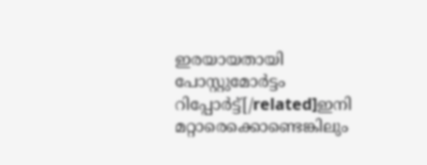ഇരയായതായി പോസ്റ്റുമോര്‍ട്ടം റിപ്പോര്‍ട്ട്[/related]ഇനി മറ്റാരെക്കൊണ്ടെങ്കിലും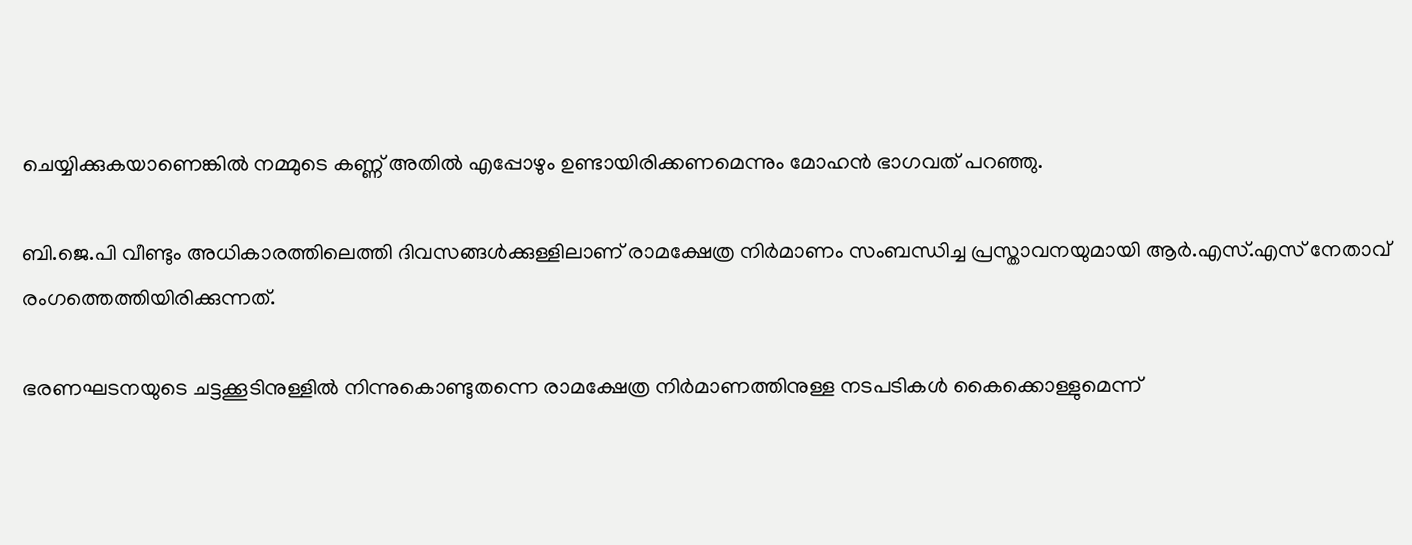ചെയ്യിക്കുകയാണെങ്കില്‍ നമ്മുടെ കണ്ണ് അതില്‍ എപ്പോഴും ഉണ്ടായിരിക്കണമെന്നും മോഹന്‍ ഭാഗവത് പറഞ്ഞു.

ബി.ജെ.പി വീണ്ടും അധികാരത്തിലെത്തി ദിവസങ്ങള്‍ക്കുള്ളിലാണ് രാമക്ഷേത്ര നിര്‍മാണം സംബന്ധിച്ച പ്രസ്താവനയുമായി ആര്‍.എസ്.എസ് നേതാവ് രംഗത്തെത്തിയിരിക്കുന്നത്.

ഭരണഘടനയുടെ ചട്ടക്കൂടിനുള്ളില്‍ നിന്നുകൊണ്ടുതന്നെ രാമക്ഷേത്ര നിര്‍മാണത്തിനുള്ള നടപടികള്‍ കൈക്കൊള്ളുമെന്ന്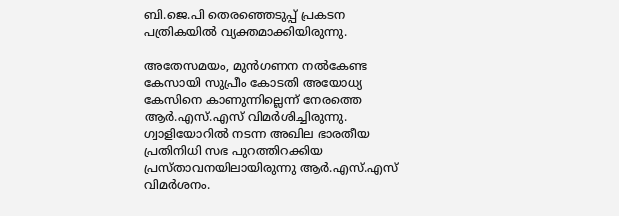ബി.ജെ.പി തെരഞ്ഞെടുപ്പ് പ്രകടന പത്രികയില്‍ വ്യക്തമാക്കിയിരുന്നു.

അതേസമയം, മുന്‍ഗണന നല്‍കേണ്ട കേസായി സുപ്രീം കോടതി അയോധ്യ കേസിനെ കാണുന്നില്ലെന്ന് നേരത്തെ ആര്‍.എസ്.എസ് വിമര്‍ശിച്ചിരുന്നു. ഗ്വാളിയോറില്‍ നടന്ന അഖില ഭാരതീയ പ്രതിനിധി സഭ പുറത്തിറക്കിയ പ്രസ്താവനയിലായിരുന്നു ആര്‍.എസ്.എസ് വിമര്‍ശനം.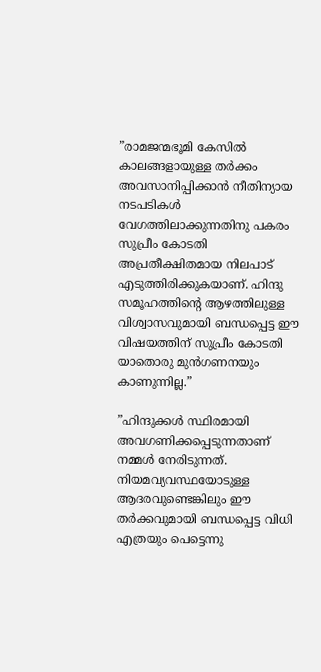”രാമജന്മഭൂമി കേസില്‍ കാലങ്ങളായുള്ള തര്‍ക്കം അവസാനിപ്പിക്കാന്‍ നീതിന്യായ നടപടികള്‍ വേഗത്തിലാക്കുന്നതിനു പകരം സുപ്രീം കോടതി അപ്രതീക്ഷിതമായ നിലപാട് എടുത്തിരിക്കുകയാണ്. ഹിന്ദു സമൂഹത്തിന്റെ ആഴത്തിലുള്ള വിശ്വാസവുമായി ബന്ധപ്പെട്ട ഈ വിഷയത്തിന് സുപ്രീം കോടതി യാതൊരു മുന്‍ഗണനയും കാണുന്നില്ല.”

”ഹിന്ദുക്കള്‍ സ്ഥിരമായി അവഗണിക്കപ്പെടുന്നതാണ് നമ്മള്‍ നേരിടുന്നത്. നിയമവ്യവസ്ഥയോടുള്ള ആദരവുണ്ടെങ്കിലും ഈ തര്‍ക്കവുമായി ബന്ധപ്പെട്ട വിധി എത്രയും പെട്ടെന്നു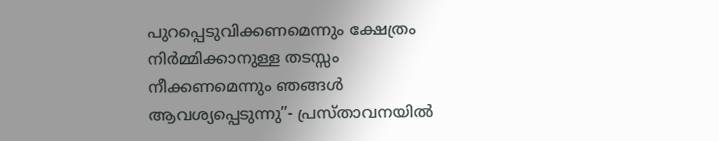പുറപ്പെടുവിക്കണമെന്നും ക്ഷേത്രം നിര്‍മ്മിക്കാനുള്ള തടസ്സം നീക്കണമെന്നും ഞങ്ങള്‍ ആവശ്യപ്പെടുന്നു”- പ്രസ്താവനയില്‍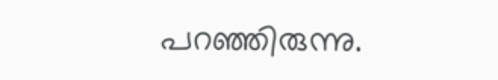പറഞ്ഞിരുന്നു.